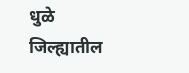धुळे जिल्ह्यातील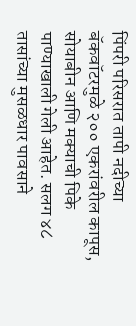पिंपरी परिसरात तापी नदीच्या बॅकवॉटरमुळे २०० एकरांवरील कापूस, सोयाबीन आणि मक्याची पिके पाण्याखाली गेली आहेत. सलग ४८ तासांच्या मुसळधार पावसाने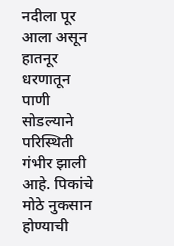नदीला पूर आला असून हातनूर धरणातून पाणी सोडल्याने परिस्थिती गंभीर झाली आहे. पिकांचे मोठे नुकसान होण्याची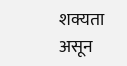शक्यता असून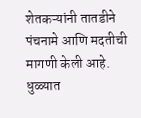शेतकऱ्यांनी तातडीने पंचनामे आणि मदतीची मागणी केली आहे.
धुळ्यात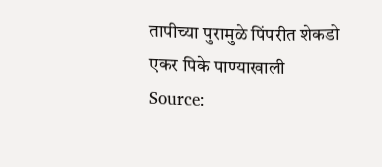तापीच्या पुरामुळे पिंपरीत शेकडो एकर पिके पाण्याखाली
Source: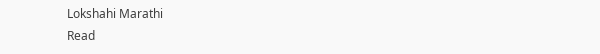Lokshahi Marathi
Read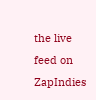the live feed on ZapIndies